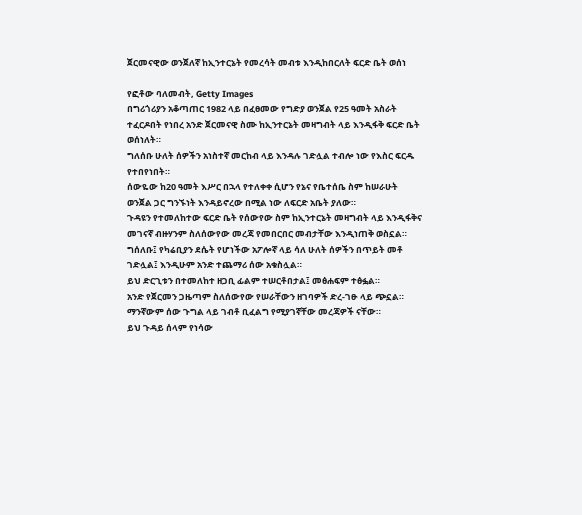ጀርመናዊው ወንጀለኛ ከኢንተርኔት የመረሳት መብቱ እንዲከበርለት ፍርድ ቤት ወሰነ

የፎቶው ባለመብት, Getty Images
በግሪጎሪያን አቆጣጠር 1982 ላይ በፈፀመው የግድያ ወንጀል የ25 ዓመት አስራት ተፈርዶበት የነበረ አንድ ጀርመናዊ ስሙ ከኢንተርኔት መዛግብት ላይ እንዲፋቅ ፍርድ ቤት ወሰነለት።
ግለሰቡ ሁለት ሰዎችን አነስተኛ መርከብ ላይ እንዳሉ ገድሏል ተብሎ ነው የእስር ፍርዱ የተበየነበት።
ሰውዬው ከ20 ዓመት እሥር በኋላ የተለቀቀ ሲሆን የኔና የቤተሰቤ ስም ከሠራሁት ወንጀል ጋር ግንኙነት እንዳይኖረው በሚል ነው ለፍርድ አቤት ያለው።
ጉዳዩን የተመለከተው ፍርድ ቤት የሰውየው ስም ከኢንተርኔት መዛግብት ላይ እንዲፋቅና መገናኛ ብዙሃንም ስለሰውየው መረጃ የመበርበር መብታቸው እንዲነጠቅ ወስኗል።
ግሰለቡ፤ የካሬቢያን ደሴት የሆነችው አፖሎኛ ላይ ሳለ ሁለት ሰዎችን በጥይት መቶ ገድሏል፤ እንዲሁም አንድ ተጨማሪ ሰው አቁስሏል።
ይህ ድርጊቱን በተመለከተ ዘጋቢ ፊልም ተሠርቶበታል፤ መፅሐፍም ተፅፏል።
አንድ የጀርመን ጋዜጣም ስለሰውየው የሠራቸውን ዘገባዎች ድረ-ገፁ ላይ ጭኗል። ማንኛውም ሰው ጉግል ላይ ገብቶ ቢፈልግ የሚያገኛቸው መረጃዎች ናቸው።
ይህ ጉዳይ ሰላም የነሳው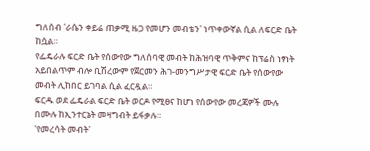ግለሰብ 'ራሴን ቀይሬ ጠቃሚ ዜጋ የመሆን መብቴን' ነጥቀውኛል ሲል ለፍርድ ቤት ከሷል።
የፌዴራሉ ፍርድ ቤት የሰውየው ግለሰባዊ መብት ከሕዝባዊ ጥቅምና ከፕሬስ ነፃነት አይበልጥም ብሎ ቢሽረውም የጀርመን ሕገ-መንግሥታዊ ፍርድ ቤት የሰውየው መብት ሊከበር ይገባል ሲል ፈርዷል።
ፍርዱ ወደ ፌዴራል ፍርድ ቤት ወርዶ የሚፀና ከሆነ የሰውየው መረጃዎች ሙሉ በሙሉ ከኢንተርኔት መዛግብት ይፋቃሉ።
'የመረሳት መብት'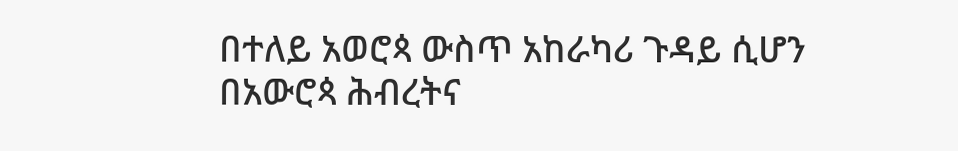በተለይ አወሮጳ ውስጥ አከራካሪ ጉዳይ ሲሆን በአውሮጳ ሕብረትና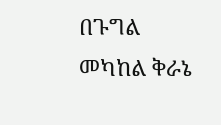በጉግል መካከል ቅራኔ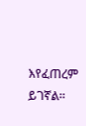እየፈጠረም ይገኛል።